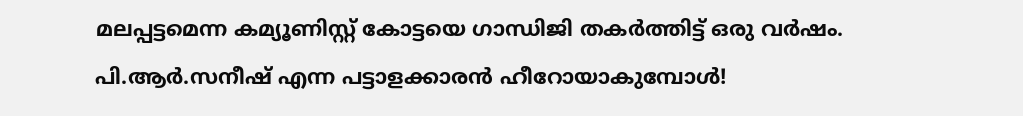മലപ്പട്ടമെന്ന കമ്യൂണിസ്റ്റ് കോട്ടയെ ഗാന്ധിജി തകർത്തിട്ട് ഒരു വർഷം. പി.ആർ.സനീഷ് എന്ന പട്ടാളക്കാരൻ ഹീറോയാകുമ്പോൾ!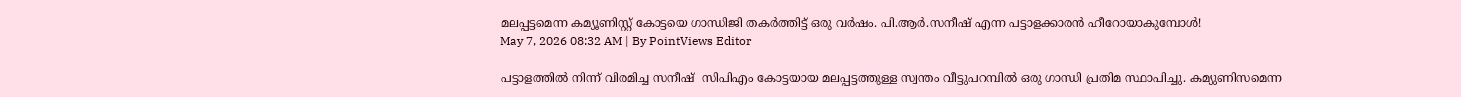മലപ്പട്ടമെന്ന കമ്യൂണിസ്റ്റ് കോട്ടയെ ഗാന്ധിജി തകർത്തിട്ട് ഒരു വർഷം. പി.ആർ.സനീഷ് എന്ന പട്ടാളക്കാരൻ ഹീറോയാകുമ്പോൾ!
May 7, 2026 08:32 AM | By PointViews Editor

പട്ടാളത്തിൽ നിന്ന് വിരമിച്ച സനീഷ്  സിപിഎം കോട്ടയായ മലപ്പട്ടത്തുള്ള സ്വന്തം വീട്ടുപറമ്പിൽ ഒരു ഗാന്ധി പ്രതിമ സ്ഥാപിച്ചു. കമ്യുണിസമെന്ന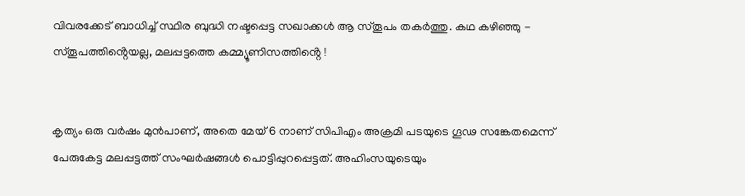വിവരക്കേട് ബാധിച്ച് സ്ഥിര ബുദ്ധി നഷ്ടപ്പെട്ട സഖാക്കൾ ആ സ്തൂപം തകർത്തു. കഥ കഴിഞ്ഞു - സ്തൂപത്തിൻ്റെയല്ല, മലപ്പട്ടത്തെ കമ്മ്യൂണിസത്തിൻ്റെ !


കൃത്യം ഒരു വർഷം മുൻപാണ്, അതെ മേയ് 6 നാണ് സിപിഎം അക്രമി പടയുടെ ഗൂഢ സങ്കേതമെന്ന് പേരുകേട്ട മലപ്പട്ടത്ത് സംഘർഷങ്ങൾ പൊട്ടിപ്പുറപ്പെട്ടത്. അഹിംസയുടെയും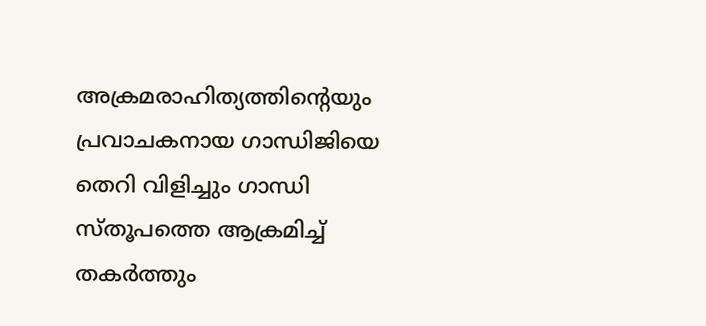അക്രമരാഹിത്യത്തിൻ്റെയും പ്രവാചകനായ ഗാന്ധിജിയെ തെറി വിളിച്ചും ഗാന്ധി സ്തൂപത്തെ ആക്രമിച്ച് തകർത്തും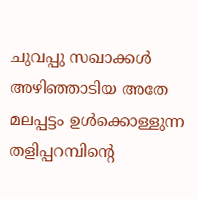ചുവപ്പു സഖാക്കൾ അഴിഞ്ഞാടിയ അതേ മലപ്പട്ടം ഉൾക്കൊള്ളുന്ന തളിപ്പറമ്പിൻ്റെ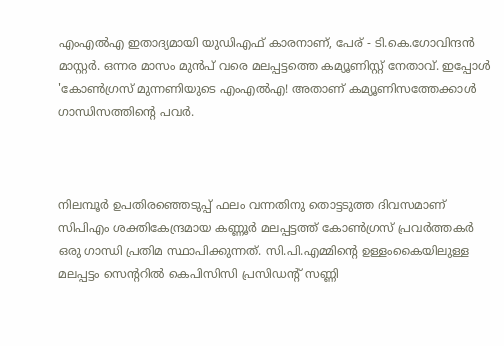എംഎൽഎ ഇതാദ്യമായി യുഡിഎഫ് കാരനാണ്, പേര് - ടി.കെ.ഗോവിന്ദൻ മാസ്റ്റർ. ഒന്നര മാസം മുൻപ് വരെ മലപ്പട്ടത്തെ കമ്യൂണിസ്റ്റ് നേതാവ്. ഇപ്പോൾ 'കോൺഗ്രസ് മുന്നണിയുടെ എംഎൽഎ! അതാണ് കമ്യൂണിസത്തേക്കാൾ ഗാന്ധിസത്തിൻ്റെ പവർ.



നിലമ്പൂർ ഉപതിരഞ്ഞെടുപ്പ് ഫലം വന്നതിനു തൊട്ടടുത്ത ദിവസമാണ് സിപിഎം ശക്തികേന്ദ്രമായ കണ്ണൂർ മലപ്പട്ടത്ത് കോൺഗ്രസ് പ്രവർത്തകർ ഒരു ഗാന്ധി പ്രതിമ സ്ഥാപിക്കുന്നത്. സി.പി.എമ്മിന്റെ ഉള്ളംകൈയിലുള്ള മലപ്പട്ടം സെൻ്ററിൽ കെപിസിസി പ്രസിഡൻ്റ് സണ്ണി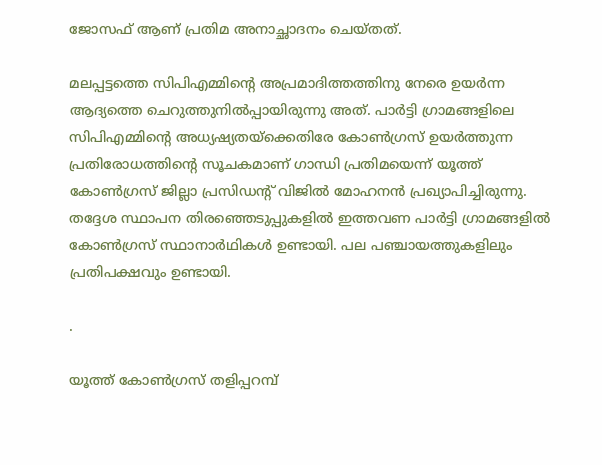ജോസഫ് ആണ് പ്രതിമ അനാച്ഛാദനം ചെയ്തത്.

മലപ്പട്ടത്തെ സിപിഎമ്മിൻ്റെ അപ്രമാദിത്തത്തിനു നേരെ ഉയർന്ന ആദ്യത്തെ ചെറുത്തുനിൽപ്പായിരുന്നു അത്. പാർട്ടി ഗ്രാമങ്ങളിലെ സിപിഎമ്മിന്റെ അധ്യഷ്യതയ്ക്കെതിരേ കോൺഗ്രസ് ഉയർത്തുന്ന പ്രതിരോധത്തിൻ്റെ സൂചകമാണ് ഗാന്ധി പ്രതിമയെന്ന് യൂത്ത് കോൺഗ്രസ് ജില്ലാ പ്രസിഡന്റ് വിജിൽ മോഹനൻ പ്രഖ്യാപിച്ചിരുന്നു. തദ്ദേശ സ്ഥാപന തിരഞ്ഞെടുപ്പുകളിൽ ഇത്തവണ പാർട്ടി ഗ്രാമങ്ങളിൽ കോൺഗ്രസ് സ്ഥാനാർഥികൾ ഉണ്ടായി. പല പഞ്ചായത്തുകളിലും പ്രതിപക്ഷവും ഉണ്ടായി.

.

യൂത്ത് കോൺഗ്രസ് തളിപ്പറമ്പ്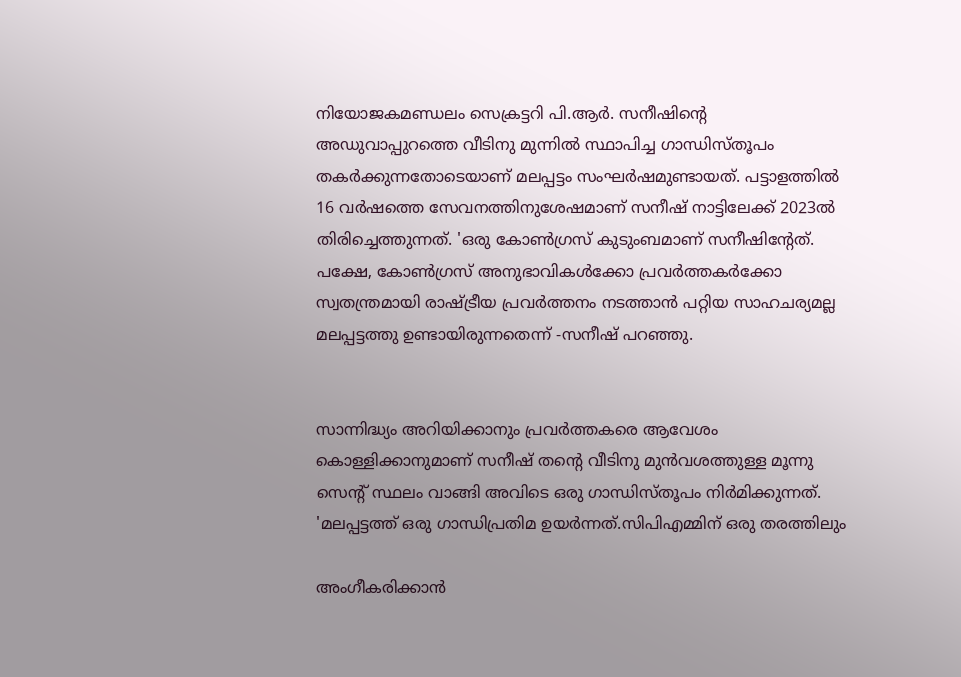നിയോജകമണ്ഡലം സെക്രട്ടറി പി.ആർ. സനീഷിൻ്റെ അഡുവാപ്പുറത്തെ വീടിനു മുന്നിൽ സ്ഥാപിച്ച ഗാന്ധിസ്തൂപം തകർക്കുന്നതോടെയാണ് മലപ്പട്ടം സംഘർഷമുണ്ടായത്. പട്ടാളത്തിൽ 16 വർഷത്തെ സേവനത്തിനുശേഷമാണ് സനീഷ് നാട്ടിലേക്ക് 2023ൽ തിരിച്ചെത്തുന്നത്. 'ഒരു കോൺഗ്രസ് കുടുംബമാണ് സനീഷിൻ്റേത്. പക്ഷേ, കോൺഗ്രസ് അനുഭാവികൾക്കോ പ്രവർത്തകർക്കോ സ്വതന്ത്രമായി രാഷ്ട്രീയ പ്രവർത്തനം നടത്താൻ പറ്റിയ സാഹചര്യമല്ല മലപ്പട്ടത്തു ഉണ്ടായിരുന്നതെന്ന് -സനീഷ് പറഞ്ഞു.


സാന്നിദ്ധ്യം അറിയിക്കാനും പ്രവർത്തകരെ ആവേശം കൊള്ളിക്കാനുമാണ് സനീഷ് തൻ്റെ വീടിനു മുൻവശത്തുള്ള മൂന്നു സെൻ്റ് സ്ഥലം വാങ്ങി അവിടെ ഒരു ഗാന്ധിസ്‌തൂപം നിർമിക്കുന്നത്. 'മലപ്പട്ടത്ത് ഒരു ഗാന്ധിപ്രതിമ ഉയർന്നത്.സിപിഎമ്മിന് ഒരു തരത്തിലും

അംഗീകരിക്കാൻ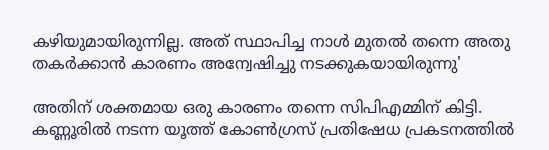കഴിയുമായിരുന്നില്ല. അത് സ്ഥാപിച്ച നാൾ മുതൽ തന്നെ അതു തകർക്കാൻ കാരണം അന്വേഷിച്ചു നടക്കുകയായിരുന്നു'

അതിന് ശക്തമായ ഒരു കാരണം തന്നെ സിപിഎമ്മിന് കിട്ടി. കണ്ണൂരിൽ നടന്ന യൂത്ത് കോൺഗ്രസ് പ്രതിഷേധ പ്രകടനത്തിൽ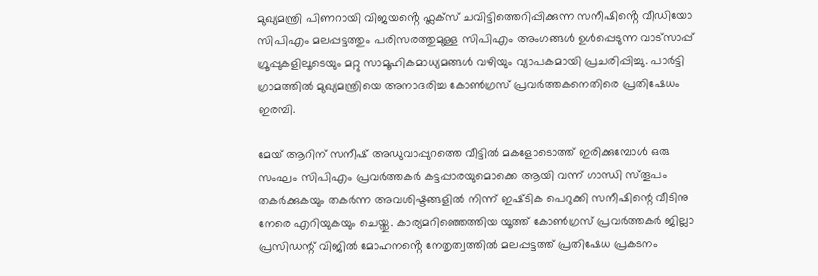മുഖ്യമന്ത്രി പിണറായി വിജയൻ്റെ ഫ്ലക്സ് ചവിട്ടിത്തെറിപ്പിക്കുന്ന സനീഷിൻ്റെ വീഡിയോ സിപിഎം മലപ്പട്ടത്തും പരിസരത്തുമുള്ള സിപിഎം അംഗങ്ങൾ ഉൾപ്പെടുന്ന വാട്‌സാപ്പ് ഗ്രൂപ്പുകളിലൂടെയും മറ്റു സാമൂഹികമാധ്യമങ്ങൾ വഴിയും വ്യാപകമായി പ്രചരിപ്പിച്ചു. പാർട്ടി ഗ്രാമത്തിൽ മുഖ്യമന്ത്രിയെ അനാദരിച്ച കോൺഗ്രസ് പ്രവർത്തകനെതിരെ പ്രതിഷേധം ഇരമ്പി.

മേയ് ആറിന് സനീഷ് അഡുവാപ്പുറത്തെ വീട്ടിൽ മകളോടൊത്ത് ഇരിക്കുമ്പോൾ ഒരു സംഘം സിപിഎം പ്രവർത്തകർ കട്ടപ്പാരയുമൊക്കെ ആയി വന്ന് ഗാന്ധി സ്‌തൂപം തകർക്കുകയും തകർന്ന അവശിഷ്ടങ്ങളിൽ നിന്ന് ഇഷ്‌ടിക പെറുക്കി സനീഷിന്റെ വീടിനു നേരെ എറിയുകയും ചെയ്തു. കാര്യമറിഞ്ഞെത്തിയ യൂത്ത് കോൺഗ്രസ് പ്രവർത്തകർ ജില്ലാ പ്രസിഡന്റ് വിജിൽ മോഹനൻ്റെ നേതൃത്വത്തിൽ മലപ്പട്ടത്ത് പ്രതിഷേധ പ്രകടനം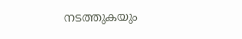നടത്തുകയും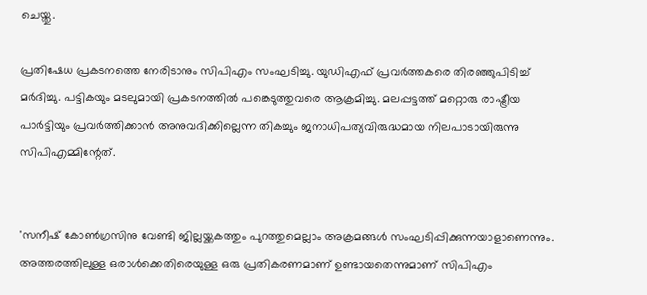ചെയ്തു.

പ്രതിഷേധ പ്രകടനത്തെ നേരിടാനും സിപിഎം സംഘടിച്ചു. യുഡിഎഫ് പ്രവർത്തകരെ തിരഞ്ഞുപിടിച്ച് മർദിച്ചു. പട്ടികയും മടലുമായി പ്രകടനത്തിൽ പങ്കെടുത്തുവരെ ആക്രമിച്ചു. മലപ്പട്ടത്ത് മറ്റൊരു രാഷ്ട്രീയ പാർട്ടിയും പ്രവർത്തിക്കാൻ അനുവദിക്കില്ലെന്ന തികച്ചും ജനാധിപത്യവിരുദ്ധമായ നിലപാടായിരുന്നു സിപിഎമ്മിന്റേത്.


'സനീഷ് കോൺഗ്രസിനു വേണ്ടി ജില്ലയ്ക്കകത്തും പുറത്തുമെല്ലാം അക്രമങ്ങൾ സംഘടിപ്പിക്കുന്നയാളാണെന്നും. അത്തരത്തിലുള്ള ഒരാൾക്കെതിരെയുള്ള ഒരു പ്രതികരണമാണ് ഉണ്ടായതെന്നുമാണ് സിപിഎം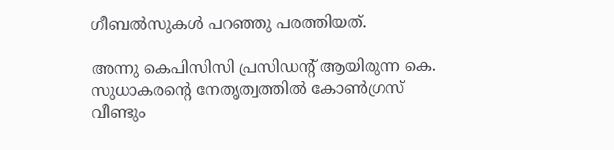ഗീബൽസുകൾ പറഞ്ഞു പരത്തിയത്.

അന്നു കെപിസിസി പ്രസിഡൻ്റ് ആയിരുന്ന കെ. സുധാകരന്റെ നേതൃത്വത്തിൽ കോൺഗ്രസ് വീണ്ടും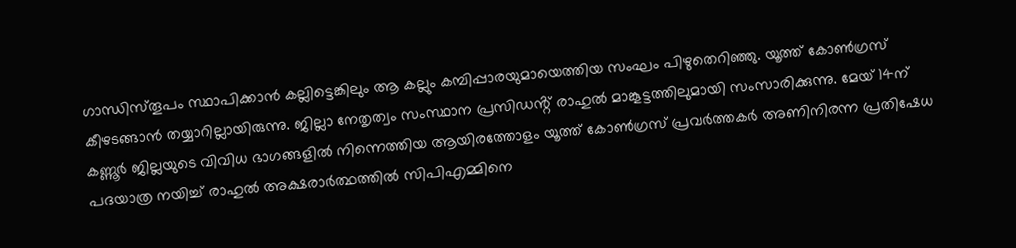ഗാന്ധിസ്‌തൂപം സ്ഥാപിക്കാൻ കല്ലിട്ടെങ്കിലും ആ കല്ലും കമ്പിപ്പാരയുമായെത്തിയ സംഘം പിഴുതെറിഞ്ഞു. യൂത്ത് കോൺഗ്രസ് കീഴടങ്ങാൻ തയ്യാറില്ലായിരുന്നു. ജില്ലാ നേതൃത്വം സംസ്ഥാന പ്രസിഡൻ്റ് രാഹുൽ മാങ്കൂട്ടത്തിലുമായി സംസാരിക്കുന്നു. മേയ് 14ന് കണ്ണൂർ ജില്ലയുടെ വിവിധ ഭാഗങ്ങളിൽ നിന്നെത്തിയ ആയിരത്തോളം യൂത്ത് കോൺഗ്രസ് പ്രവർത്തകർ അണിനിരന്ന പ്രതിഷേധ പദയാത്ര നയിച്ച് രാഹുൽ അക്ഷരാർത്ഥത്തിൽ സിപിഎമ്മിനെ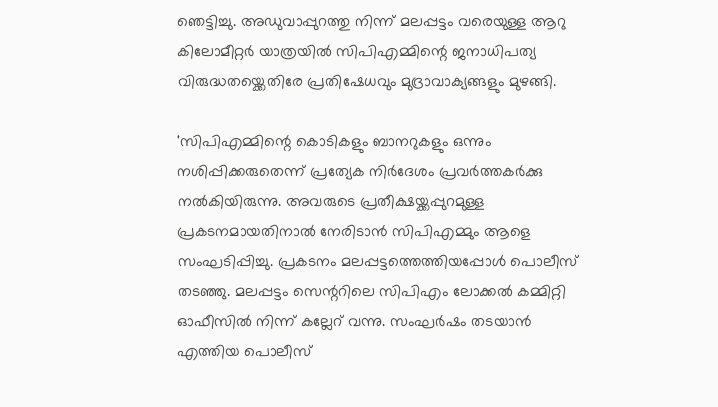ഞെട്ടിച്ചു. അഡുവാപ്പുറത്തു നിന്ന് മലപ്പട്ടം വരെയുള്ള ആറു കിലോമീറ്റർ യാത്രയിൽ സിപിഎമ്മിന്റെ ജനാധിപത്യ വിരുദ്ധതയ്ക്കെതിരേ പ്രതിഷേധവും മുദ്രാവാക്യങ്ങളും മുഴങ്ങി.

'സിപിഎമ്മിന്റെ കൊടികളും ബാനറുകളും ഒന്നും നശിപ്പിക്കരുതെന്ന് പ്രത്യേക നിർദേശം പ്രവർത്തകർക്കു നൽകിയിരുന്നു. അവരുടെ പ്രതീക്ഷയ്ക്കപ്പുറമുള്ള പ്രകടനമായതിനാൽ നേരിടാൻ സിപിഎമ്മും ആളെ സംഘടിപ്പിച്ചു. പ്രകടനം മലപ്പട്ടത്തെത്തിയപ്പോൾ പൊലീസ് തടഞ്ഞു. മലപ്പട്ടം സെന്ററിലെ സിപിഎം ലോക്കൽ കമ്മിറ്റി ഓഫീസിൽ നിന്ന് കല്ലേറ് വന്നു. സംഘർഷം തടയാൻ എത്തിയ പൊലീസ്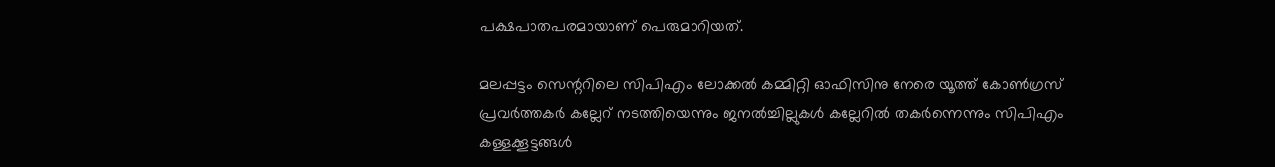പക്ഷപാതപരമായാണ് പെരുമാറിയത്.

മലപ്പട്ടം സെന്ററിലെ സിപിഎം ലോക്കൽ കമ്മിറ്റി ഓഫിസിനു നേരെ യൂത്ത് കോൺഗ്രസ് പ്രവർത്തകർ കല്ലേറ് നടത്തിയെന്നും ജനൽച്ചില്ലുകൾ കല്ലേറിൽ തകർന്നെന്നും സിപിഎം കള്ളക്കൂട്ടങ്ങൾ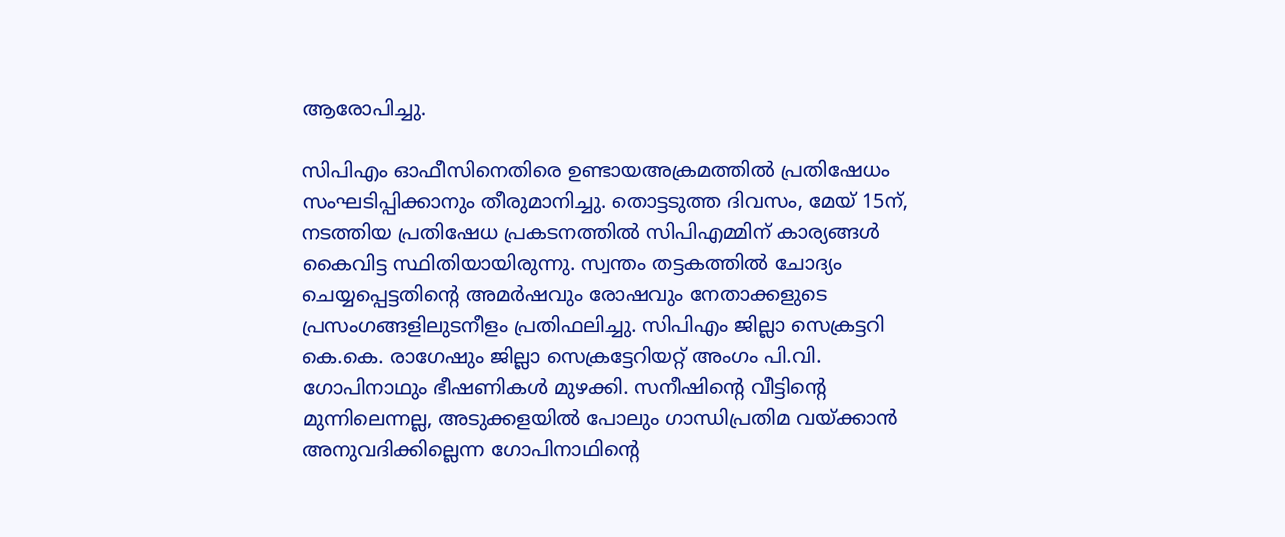ആരോപിച്ചു.

സിപിഎം ഓഫീസിനെതിരെ ഉണ്ടായഅക്രമത്തിൽ പ്രതിഷേധം സംഘടിപ്പിക്കാനും തീരുമാനിച്ചു. തൊട്ടടുത്ത ദിവസം, മേയ് 15ന്, നടത്തിയ പ്രതിഷേധ പ്രകടനത്തിൽ സിപിഎമ്മിന് കാര്യങ്ങൾ കൈവിട്ട സ്ഥിതിയായിരുന്നു. സ്വന്തം തട്ടകത്തിൽ ചോദ്യം ചെയ്യപ്പെട്ടതിൻ്റെ അമർഷവും രോഷവും നേതാക്കളുടെ പ്രസംഗങ്ങളിലുടനീളം പ്രതിഫലിച്ചു. സിപിഎം ജില്ലാ സെക്രട്ടറി കെ.കെ. രാഗേഷും ജില്ലാ സെക്രട്ടേറിയറ്റ് അംഗം പി.വി. ഗോപിനാഥും ഭീഷണികൾ മുഴക്കി. സനീഷിൻ്റെ വീട്ടിന്റെ മുന്നിലെന്നല്ല, അടുക്കളയിൽ പോലും ഗാന്ധിപ്രതിമ വയ്ക്കാൻ അനുവദിക്കില്ലെന്ന ഗോപിനാഥിന്റെ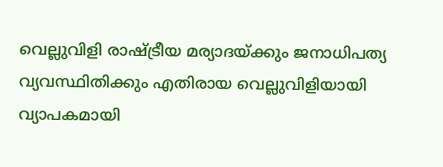വെല്ലുവിളി രാഷ്ട്രീയ മര്യാദയ്ക്കും ജനാധിപത്യ വ്യവസ്ഥിതിക്കും എതിരായ വെല്ലുവിളിയായി വ്യാപകമായി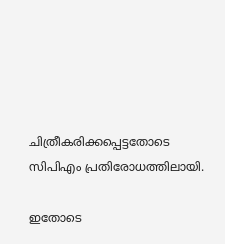ചിത്രീകരിക്കപ്പെട്ടതോടെ സിപിഎം പ്രതിരോധത്തിലായി.

ഇതോടെ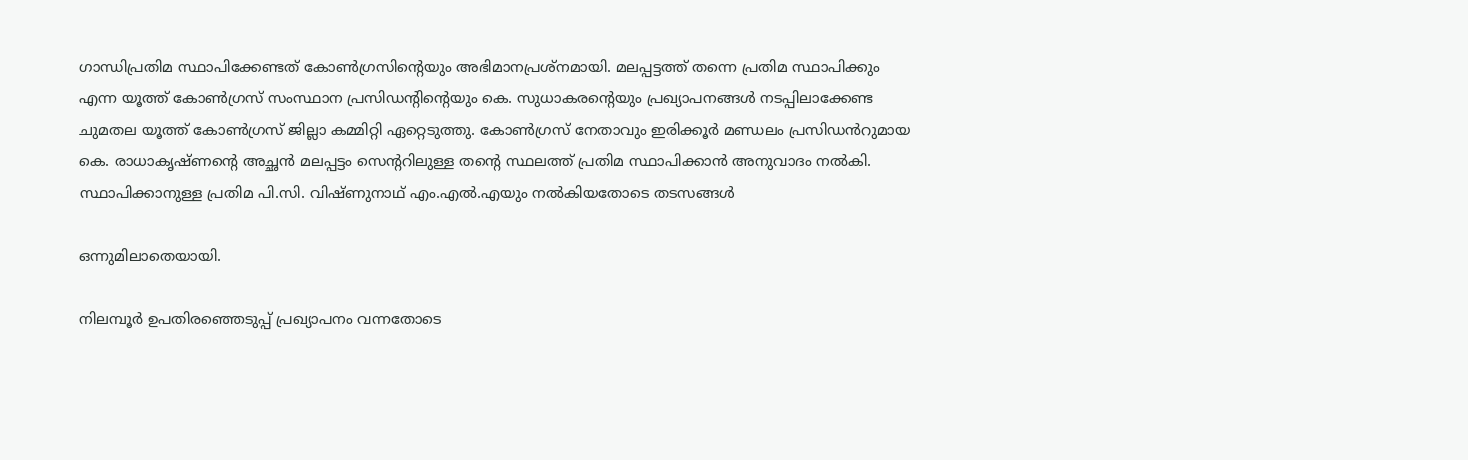ഗാന്ധിപ്രതിമ സ്ഥാപിക്കേണ്ടത് കോൺഗ്രസിന്റെയും അഭിമാനപ്രശ്‌നമായി. മലപ്പട്ടത്ത് തന്നെ പ്രതിമ സ്ഥാപിക്കും എന്ന യൂത്ത് കോൺഗ്രസ് സംസ്ഥാന പ്രസിഡന്റിന്റെയും കെ. സുധാകരന്റെയും പ്രഖ്യാപനങ്ങൾ നടപ്പിലാക്കേണ്ട ചുമതല യൂത്ത് കോൺഗ്രസ് ജില്ലാ കമ്മിറ്റി ഏറ്റെടുത്തു. കോൺഗ്രസ് നേതാവും ഇരിക്കൂർ മണ്ഡലം പ്രസിഡൻറുമായ കെ. രാധാകൃഷ്ണന്റെ അച്ഛൻ മലപ്പട്ടം സെന്ററിലുള്ള തൻ്റെ സ്ഥലത്ത് പ്രതിമ സ്ഥാപിക്കാൻ അനുവാദം നൽകി. സ്ഥാപിക്കാനുള്ള പ്രതിമ പി.സി. വിഷ്ണുനാഥ് എം.എൽ.എയും നൽകിയതോടെ തടസങ്ങൾ

ഒന്നുമിലാതെയായി.

നിലമ്പൂർ ഉപതിരഞ്ഞെടുപ്പ് പ്രഖ്യാപനം വന്നതോടെ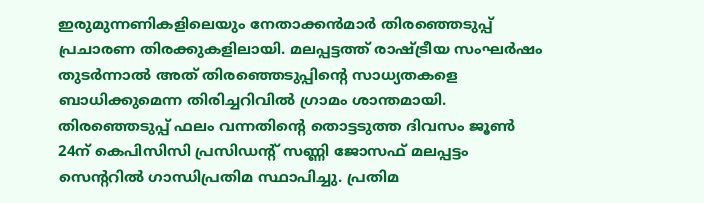ഇരുമുന്നണികളിലെയും നേതാക്കൻമാർ തിരഞ്ഞെടുപ്പ് പ്രചാരണ തിരക്കുകളിലായി. മലപ്പട്ടത്ത് രാഷ്ട്രീയ സംഘർഷം തുടർന്നാൽ അത് തിരഞ്ഞെടുപ്പിന്റെ സാധ്യതകളെ ബാധിക്കുമെന്ന തിരിച്ചറിവിൽ ഗ്രാമം ശാന്തമായി. തിരഞ്ഞെടുപ്പ് ഫലം വന്നതിന്റെ തൊട്ടടുത്ത ദിവസം ജൂൺ 24ന് കെപിസിസി പ്രസിഡന്റ് സണ്ണി ജോസഫ് മലപ്പട്ടം സെന്ററിൽ ഗാന്ധിപ്രതിമ സ്ഥാപിച്ചു. പ്രതിമ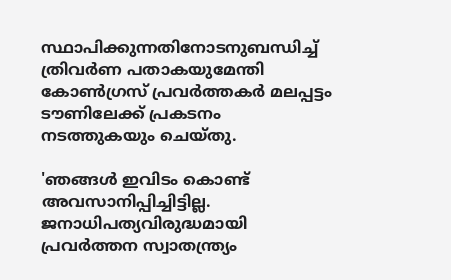സ്ഥാപിക്കുന്നതിനോടനുബന്ധിച്ച് ത്രിവർണ പതാകയുമേന്തി കോൺഗ്രസ് പ്രവർത്തകർ മലപ്പട്ടം ടൗണിലേക്ക് പ്രകടനം നടത്തുകയും ചെയ്തു.

'ഞങ്ങൾ ഇവിടം കൊണ്ട് അവസാനിപ്പിച്ചിട്ടില്ല. ജനാധിപത്യവിരുദ്ധമായി പ്രവർത്തന സ്വാതന്ത്ര്യം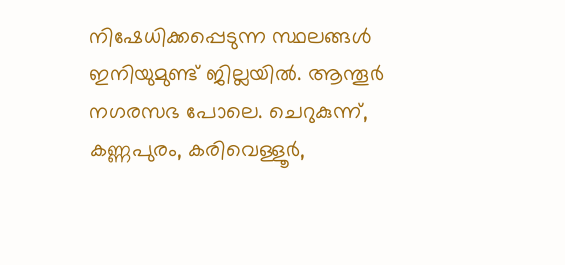നിഷേധിക്കപ്പെടുന്ന സ്ഥലങ്ങൾ ഇനിയുമുണ്ട് ജില്ലയിൽ. ആന്തൂർ നഗരസഭ പോലെ. ചെറുകുന്ന്, കണ്ണപുരം, കരിവെള്ളൂർ,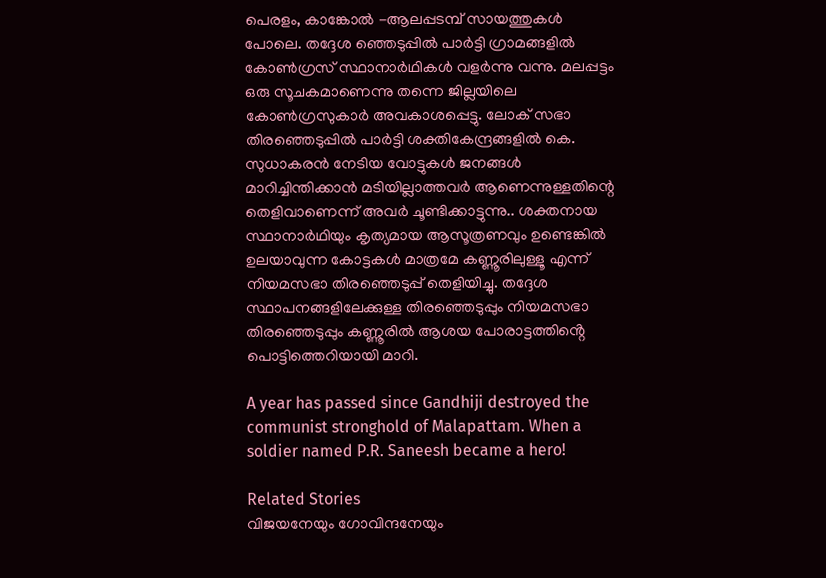പെരളം, കാങ്കോൽ -ആലപ്പടമ്പ് സായത്തുകൾ പോലെ. തദ്ദേശ ഞ്ഞെടുപ്പിൽ പാർട്ടി ഗ്രാമങ്ങളിൽ കോൺഗ്രസ് സ്ഥാനാർഥികൾ വളർന്നു വന്നു. മലപ്പട്ടം ഒരു സൂചകമാണെന്നു തന്നെ ജില്ലയിലെ കോൺഗ്രസുകാർ അവകാശപ്പെട്ടു. ലോക് സഭാ തിരഞ്ഞെടുപ്പിൽ പാർട്ടി ശക്തികേന്ദ്രങ്ങളിൽ കെ. സുധാകരൻ നേടിയ വോട്ടുകൾ ജനങ്ങൾ മാറിച്ചിന്തിക്കാൻ മടിയില്ലാത്തവർ ആണെന്നുള്ളതിന്റെ തെളിവാണെന്ന് അവർ ചൂണ്ടിക്കാട്ടുന്നു.. ശക്തനായ സ്ഥാനാർഥിയും കൃത്യമായ ആസൂത്രണവും ഉണ്ടെങ്കിൽ ഉലയാവുന്ന കോട്ടകൾ മാത്രമേ കണ്ണൂരിലുള്ളൂ എന്ന് നിയമസഭാ തിരഞ്ഞെടുപ്പ് തെളിയിച്ചു. തദ്ദേശ സ്ഥാപനങ്ങളിലേക്കുള്ള തിരഞ്ഞെടുപ്പും നിയമസഭാ തിരഞ്ഞെടുപ്പും കണ്ണൂരിൽ ആശയ പോരാട്ടത്തിൻ്റെ പൊട്ടിത്തെറിയായി മാറി.

A year has passed since Gandhiji destroyed the communist stronghold of Malapattam. When a soldier named P.R. Saneesh became a hero!

Related Stories
വിജയനേയും ഗോവിന്ദനേയും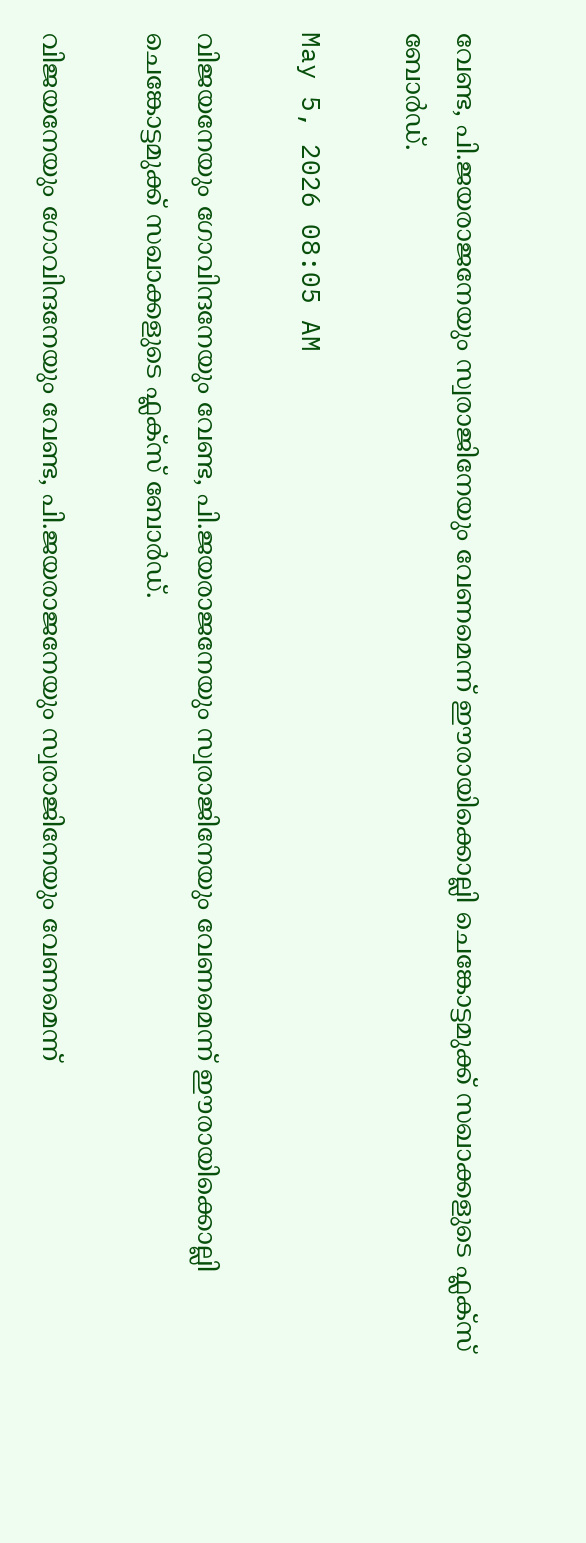വേണ്ട, പി.ജയരാജനേയും സ്വരാജിനേയും വേണമെന്ന് ഈരായിക്കൊല്ലി ചെങ്കോട്ടമുക്ക് സഖാക്കളുടെ ഫ്ലക്സ് ബോർഡ്.

May 5, 2026 08:05 AM

വിജയനേയും ഗോവിന്ദനേയും വേണ്ട, പി.ജയരാജനേയും സ്വരാജിനേയും വേണമെന്ന് ഈരായിക്കൊല്ലി ചെങ്കോട്ടമുക്ക് സഖാക്കളുടെ ഫ്ലക്സ് ബോർഡ്.

വിജയനേയും ഗോവിന്ദനേയും വേണ്ട, പി.ജയരാജനേയും സ്വരാജിനേയും വേണമെന്ന്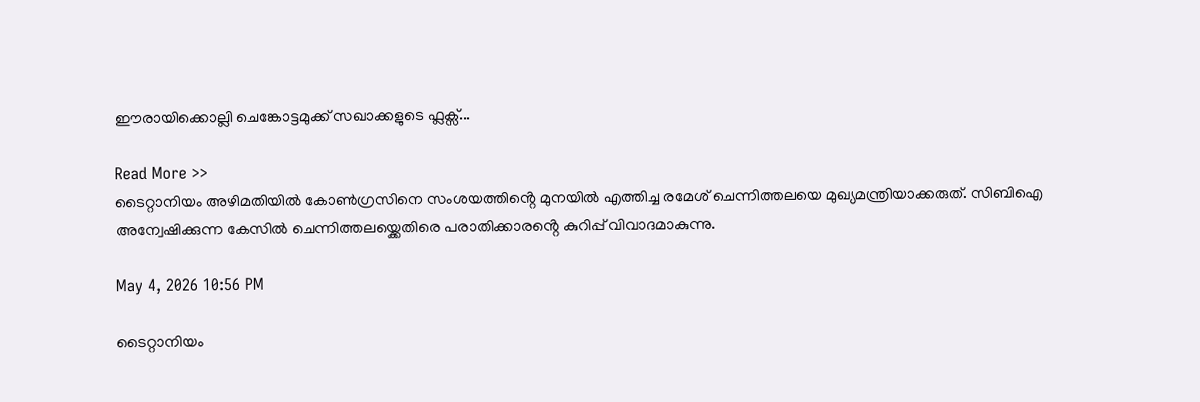ഈരായിക്കൊല്ലി ചെങ്കോട്ടമുക്ക് സഖാക്കളുടെ ഫ്ലക്സ്...

Read More >>
ടൈറ്റാനിയം അഴിമതിയിൽ കോൺഗ്രസിനെ സംശയത്തിൻ്റെ മുനയിൽ എത്തിച്ച രമേശ് ചെന്നിത്തലയെ മുഖ്യമന്ത്രിയാക്കരുത്. സിബിഐ അന്വേഷിക്കുന്ന കേസിൽ ചെന്നിത്തലയ്ക്കെതിരെ പരാതിക്കാരൻ്റെ കുറിപ്പ് വിവാദമാകുന്നു.

May 4, 2026 10:56 PM

ടൈറ്റാനിയം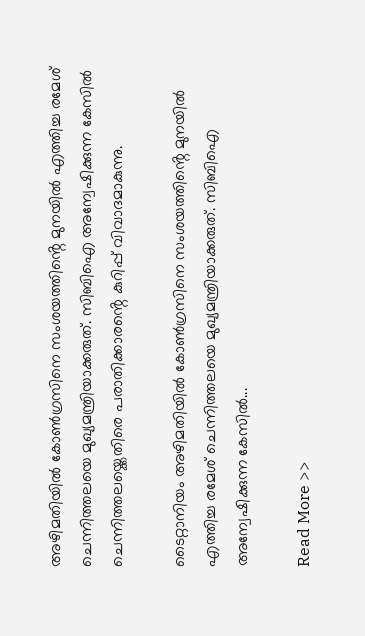അഴിമതിയിൽ കോൺഗ്രസിനെ സംശയത്തിൻ്റെ മുനയിൽ എത്തിച്ച രമേശ് ചെന്നിത്തലയെ മുഖ്യമന്ത്രിയാക്കരുത്. സിബിഐ അന്വേഷിക്കുന്ന കേസിൽ ചെന്നിത്തലയ്ക്കെതിരെ പരാതിക്കാരൻ്റെ കുറിപ്പ് വിവാദമാകുന്നു.

ടൈറ്റാനിയം അഴിമതിയിൽ കോൺഗ്രസിനെ സംശയത്തിൻ്റെ മുനയിൽ എത്തിച്ച രമേശ് ചെന്നിത്തലയെ മുഖ്യമന്ത്രിയാക്കരുത്. സിബിഐ അന്വേഷിക്കുന്ന കേസിൽ...

Read More >>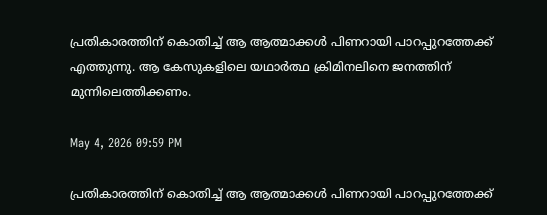പ്രതികാരത്തിന് കൊതിച്ച് ആ ആത്മാക്കൾ പിണറായി പാറപ്പുറത്തേക്ക് എത്തുന്നു. ആ കേസുകളിലെ യഥാർത്ഥ ക്രിമിനലിനെ ജനത്തിന് മുന്നിലെത്തിക്കണം.

May 4, 2026 09:59 PM

പ്രതികാരത്തിന് കൊതിച്ച് ആ ആത്മാക്കൾ പിണറായി പാറപ്പുറത്തേക്ക്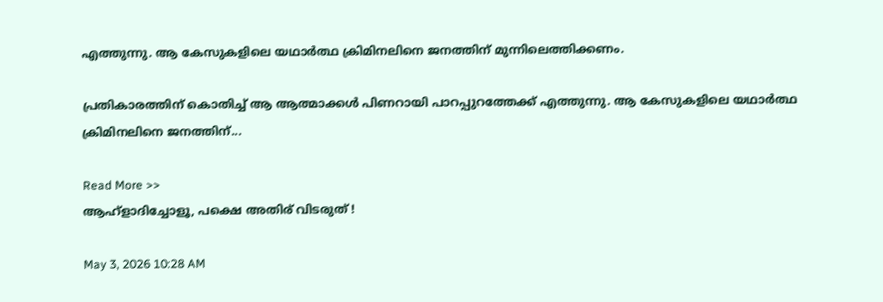എത്തുന്നു. ആ കേസുകളിലെ യഥാർത്ഥ ക്രിമിനലിനെ ജനത്തിന് മുന്നിലെത്തിക്കണം.

പ്രതികാരത്തിന് കൊതിച്ച് ആ ആത്മാക്കൾ പിണറായി പാറപ്പുറത്തേക്ക് എത്തുന്നു. ആ കേസുകളിലെ യഥാർത്ഥ ക്രിമിനലിനെ ജനത്തിന്...

Read More >>
ആഹ്ളാദിച്ചോളൂ, പക്ഷെ അതിര് വിടരുത് !

May 3, 2026 10:28 AM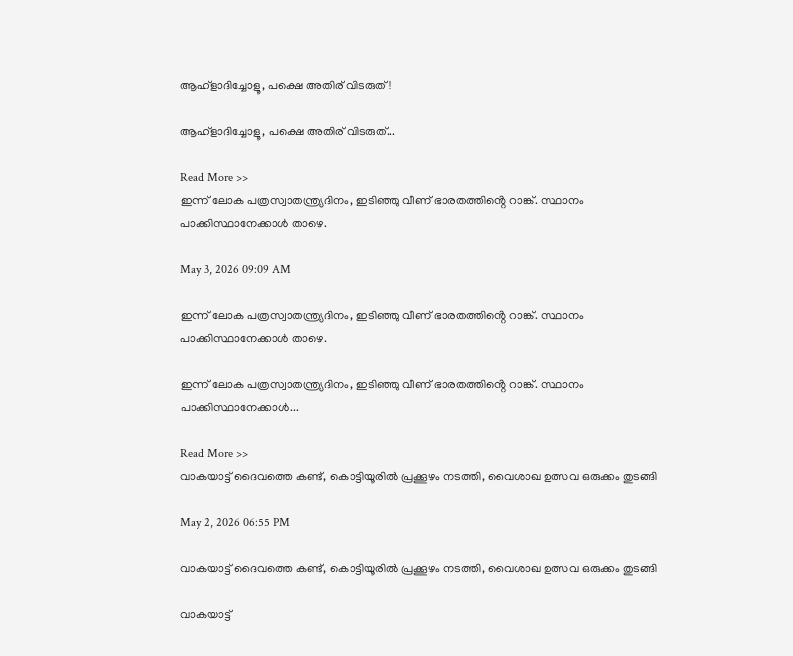ആഹ്ളാദിച്ചോളൂ, പക്ഷെ അതിര് വിടരുത് !

ആഹ്ളാദിച്ചോളൂ, പക്ഷെ അതിര് വിടരുത്...

Read More >>
ഇന്ന് ലോക പത്രസ്വാതന്ത്ര്യദിനം, ഇടിഞ്ഞു വീണ് ഭാരതത്തിൻ്റെ റാങ്ക്. സ്ഥാനം പാക്കിസ്ഥാനേക്കാൾ താഴെ.

May 3, 2026 09:09 AM

ഇന്ന് ലോക പത്രസ്വാതന്ത്ര്യദിനം, ഇടിഞ്ഞു വീണ് ഭാരതത്തിൻ്റെ റാങ്ക്. സ്ഥാനം പാക്കിസ്ഥാനേക്കാൾ താഴെ.

ഇന്ന് ലോക പത്രസ്വാതന്ത്ര്യദിനം, ഇടിഞ്ഞു വീണ് ഭാരതത്തിൻ്റെ റാങ്ക്. സ്ഥാനം പാക്കിസ്ഥാനേക്കാൾ...

Read More >>
വാകയാട്ട് ദൈവത്തെ കണ്ട്, കൊട്ടിയൂരിൽ പ്രക്കൂഴം നടത്തി, വൈശാഖ ഉത്സവ ഒരുക്കം തുടങ്ങി

May 2, 2026 06:55 PM

വാകയാട്ട് ദൈവത്തെ കണ്ട്, കൊട്ടിയൂരിൽ പ്രക്കൂഴം നടത്തി, വൈശാഖ ഉത്സവ ഒരുക്കം തുടങ്ങി

വാകയാട്ട്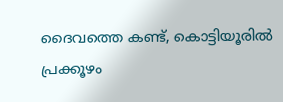ദൈവത്തെ കണ്ട്, കൊട്ടിയൂരിൽ പ്രക്കൂഴം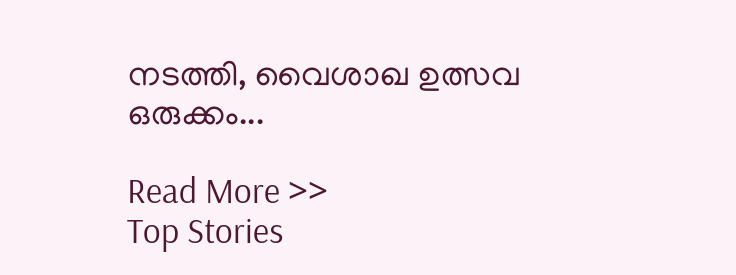നടത്തി, വൈശാഖ ഉത്സവ ഒരുക്കം...

Read More >>
Top Stories